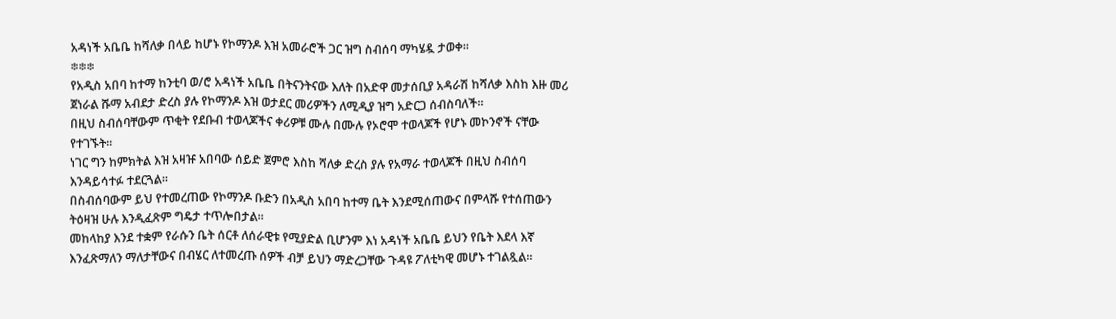አዳነች አቤቤ ከሻለቃ በላይ ከሆኑ የኮማንዶ እዝ አመራሮች ጋር ዝግ ስብሰባ ማካሄዷ ታወቀ።
፨፨፨
የአዲስ አበባ ከተማ ከንቲባ ወ/ሮ አዳነች አቤቤ በትናንትናው እለት በአድዋ መታሰቢያ አዳራሽ ከሻለቃ እስከ እዙ መሪ ጀነራል ሹማ አብደታ ድረስ ያሉ የኮማንዶ እዝ ወታደር መሪዎችን ለሚዲያ ዝግ አድርጋ ሰብስባለች፡፡
በዚህ ስብሰባቸውም ጥቂት የደቡብ ተወላጆችና ቀሪዎቹ ሙሉ በሙሉ የኦሮሞ ተወላጆች የሆኑ መኮንኖች ናቸው የተገኙት፡፡
ነገር ግን ከምክትል እዝ አዛዡ አበባው ሰይድ ጀምሮ እስከ ሻለቃ ድረስ ያሉ የአማራ ተወላጆች በዚህ ስብሰባ እንዳይሳተፉ ተደርጓል፡፡
በስብሰባውም ይህ የተመረጠው የኮማንዶ ቡድን በአዲስ አበባ ከተማ ቤት እንደሚሰጠውና በምላሹ የተሰጠውን ትዕዛዝ ሁሉ እንዲፈጽም ግዴታ ተጥሎበታል፡፡
መከላከያ እንደ ተቋም የራሱን ቤት ሰርቶ ለሰራዊቱ የሚያድል ቢሆንም እነ አዳነች አቤቤ ይህን የቤት እደላ እኛ እንፈጽማለን ማለታቸውና በብሄር ለተመረጡ ሰዎች ብቻ ይህን ማድረጋቸው ጉዳዩ ፖለቲካዊ መሆኑ ተገልጿል፡፡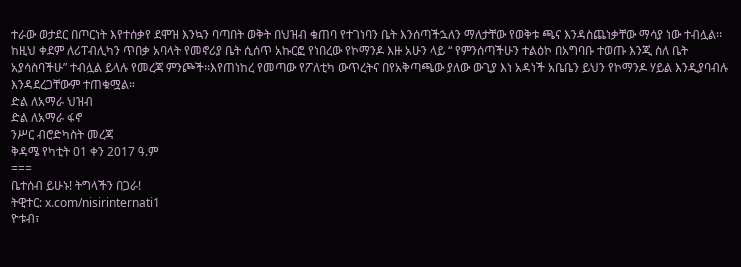ተራው ወታደር በጦርነት እየተሰቃየ ደሞዝ እንኳን ባጣበት ወቅት በህዝብ ቁጠባ የተገነባን ቤት እንሰጣችኋለን ማለታቸው የወቅቱ ጫና እንዳስጨነቃቸው ማሳያ ነው ተብሏል፡፡
ከዚህ ቀደም ለሪፐብሊካን ጥበቃ አባላት የመኖሪያ ቤት ሲሰጥ አኩርፎ የነበረው የኮማንዶ እዙ አሁን ላይ “ የምንሰጣችሁን ተልዕኮ በአግባቡ ተወጡ እንጂ ስለ ቤት አያሳስባችሁ” ተብሏል ይላሉ የመረጃ ምንጮች፡፡እየጠነከረ የመጣው የፖለቲካ ውጥረትና በየአቅጣጫው ያለው ውጊያ እነ አዳነች አቤቤን ይህን የኮማንዶ ሃይል እንዲያባብሉ እንዳደረጋቸውም ተጠቁሟል።
ድል ለአማራ ህዝብ
ድል ለአማራ ፋኖ
ንሥር ብሮድካስት መረጃ
ቅዳሜ የካቲት 01 ቀን 2017 ዓ.ም
===
ቤተሰብ ይሁኑ! ትግላችን በጋራ!
ትዊተር: x.com/nisirinternati1
ዮቱብ፣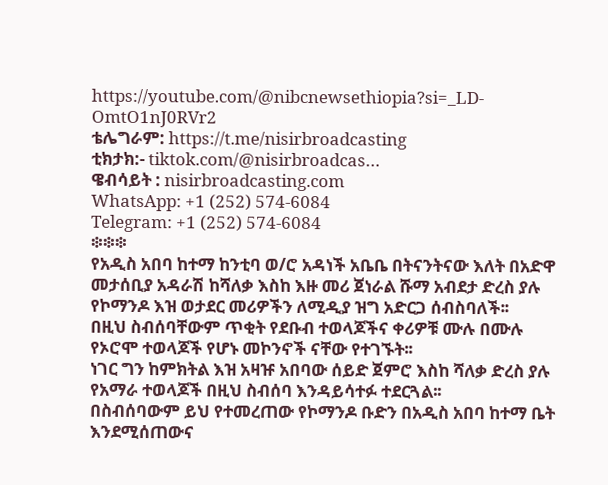https://youtube.com/@nibcnewsethiopia?si=_LD-OmtO1nJ0RVr2
ቴሌግራም: https://t.me/nisirbroadcasting
ቲክታክ:- tiktok.com/@nisirbroadcas…
ዌብሳይት : nisirbroadcasting.com
WhatsApp: +1 (252) 574‑6084
Telegram: +1 (252) 574‑6084
፨፨፨
የአዲስ አበባ ከተማ ከንቲባ ወ/ሮ አዳነች አቤቤ በትናንትናው እለት በአድዋ መታሰቢያ አዳራሽ ከሻለቃ እስከ እዙ መሪ ጀነራል ሹማ አብደታ ድረስ ያሉ የኮማንዶ እዝ ወታደር መሪዎችን ለሚዲያ ዝግ አድርጋ ሰብስባለች፡፡
በዚህ ስብሰባቸውም ጥቂት የደቡብ ተወላጆችና ቀሪዎቹ ሙሉ በሙሉ የኦሮሞ ተወላጆች የሆኑ መኮንኖች ናቸው የተገኙት፡፡
ነገር ግን ከምክትል እዝ አዛዡ አበባው ሰይድ ጀምሮ እስከ ሻለቃ ድረስ ያሉ የአማራ ተወላጆች በዚህ ስብሰባ እንዳይሳተፉ ተደርጓል፡፡
በስብሰባውም ይህ የተመረጠው የኮማንዶ ቡድን በአዲስ አበባ ከተማ ቤት እንደሚሰጠውና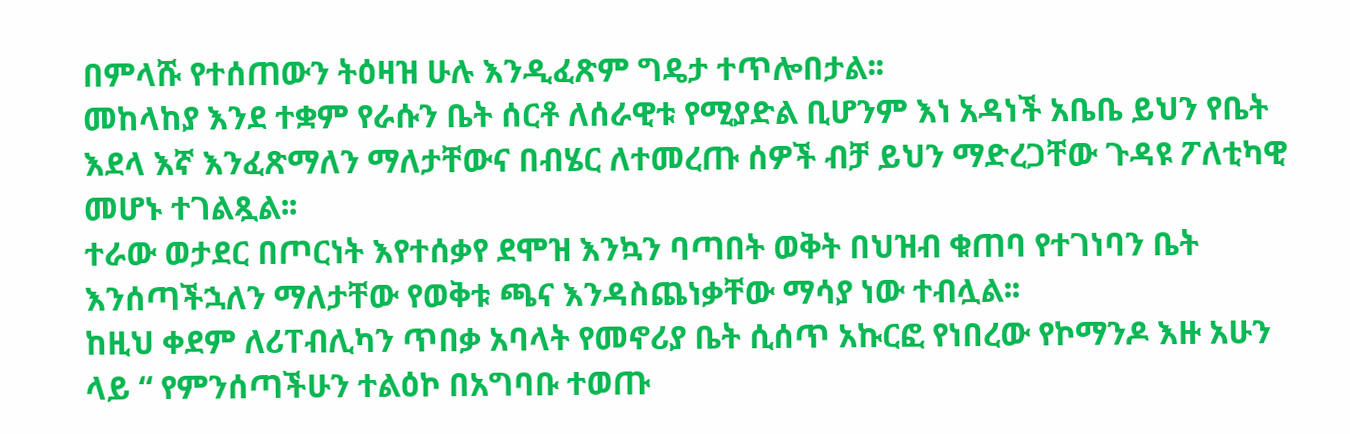በምላሹ የተሰጠውን ትዕዛዝ ሁሉ እንዲፈጽም ግዴታ ተጥሎበታል፡፡
መከላከያ እንደ ተቋም የራሱን ቤት ሰርቶ ለሰራዊቱ የሚያድል ቢሆንም እነ አዳነች አቤቤ ይህን የቤት እደላ እኛ እንፈጽማለን ማለታቸውና በብሄር ለተመረጡ ሰዎች ብቻ ይህን ማድረጋቸው ጉዳዩ ፖለቲካዊ መሆኑ ተገልጿል፡፡
ተራው ወታደር በጦርነት እየተሰቃየ ደሞዝ እንኳን ባጣበት ወቅት በህዝብ ቁጠባ የተገነባን ቤት እንሰጣችኋለን ማለታቸው የወቅቱ ጫና እንዳስጨነቃቸው ማሳያ ነው ተብሏል፡፡
ከዚህ ቀደም ለሪፐብሊካን ጥበቃ አባላት የመኖሪያ ቤት ሲሰጥ አኩርፎ የነበረው የኮማንዶ እዙ አሁን ላይ “ የምንሰጣችሁን ተልዕኮ በአግባቡ ተወጡ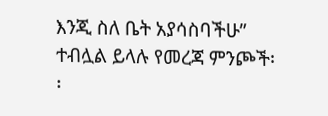እንጂ ስለ ቤት አያሳስባችሁ” ተብሏል ይላሉ የመረጃ ምንጮች፡፡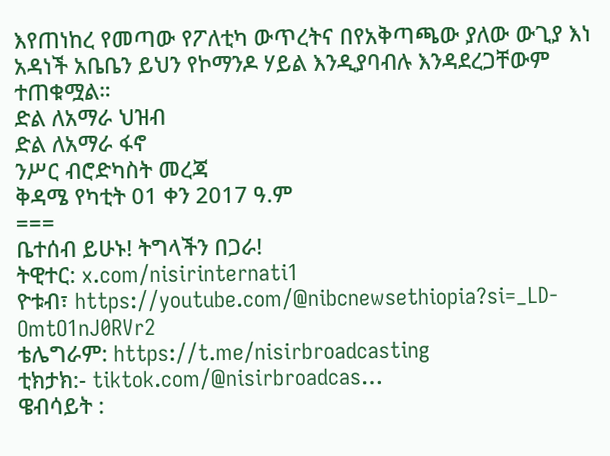እየጠነከረ የመጣው የፖለቲካ ውጥረትና በየአቅጣጫው ያለው ውጊያ እነ አዳነች አቤቤን ይህን የኮማንዶ ሃይል እንዲያባብሉ እንዳደረጋቸውም ተጠቁሟል።
ድል ለአማራ ህዝብ
ድል ለአማራ ፋኖ
ንሥር ብሮድካስት መረጃ
ቅዳሜ የካቲት 01 ቀን 2017 ዓ.ም
===
ቤተሰብ ይሁኑ! ትግላችን በጋራ!
ትዊተር: x.com/nisirinternati1
ዮቱብ፣ https://youtube.com/@nibcnewsethiopia?si=_LD-OmtO1nJ0RVr2
ቴሌግራም: https://t.me/nisirbroadcasting
ቲክታክ:- tiktok.com/@nisirbroadcas…
ዌብሳይት :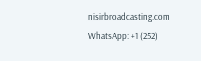nisirbroadcasting.com
WhatsApp: +1 (252)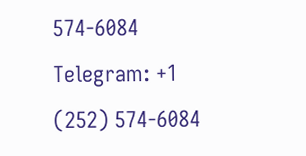574‑6084
Telegram: +1 (252) 574‑6084